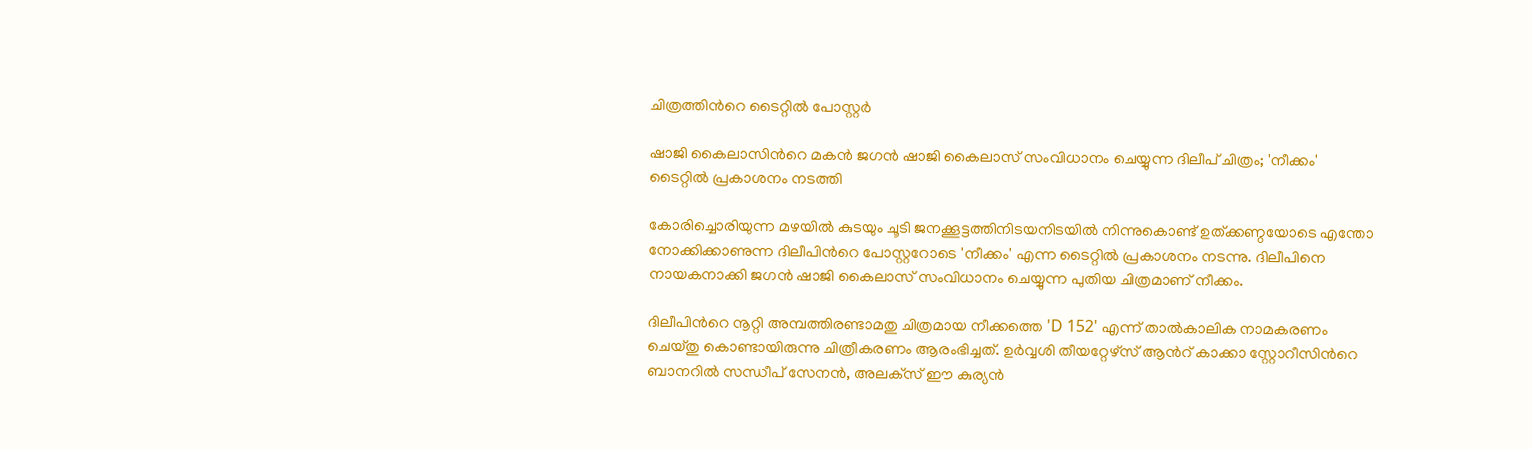ചിത്രത്തിന്‍റെ ടൈറ്റിൽ പോസ്റ്റർ

ഷാജി കൈലാസിന്‍റെ മകൻ ജഗൻ ഷാജി കൈലാസ് സംവിധാനം ചെയ്യുന്ന ദിലീപ് ചിത്രം; 'നീക്കം' ടൈറ്റിൽ പ്രകാശനം നടത്തി

കോരിച്ചൊരിയുന്ന മഴയിൽ കുടയും ചൂടി ജനക്കൂട്ടത്തിനിടയനിടയിൽ നിന്നുകൊണ്ട് ഉത്ക്കണ്ഠയോടെ എന്തോ നോക്കിക്കാണുന്ന ദിലീപിന്‍റെ പോസ്റ്ററോടെ 'നീക്കം' എന്ന ടൈറ്റിൽ പ്രകാശനം നടന്നു. ദിലീപിനെ നായകനാക്കി ജഗൻ ഷാജി കൈലാസ് സംവിധാനം ചെയ്യുന്ന പുതിയ ചിത്രമാണ് നീക്കം.

ദിലീപിന്‍റെ നൂറ്റി അമ്പത്തിരണ്ടാമതു ചിത്രമായ നീക്കത്തെ 'D 152' എന്ന് താൽകാലിക നാമകരണം ചെയ്തു കൊണ്ടായിരുന്നു ചിത്രീകരണം ആരംഭിച്ചത്. ഉർവ്വശി തീയറ്റേഴ്‌സ് ആന്‍റ് കാക്കാ സ്റ്റോറീസിന്‍റെ ബാനറിൽ സന്ധീപ് സേനൻ, അലക്‌സ് ഈ കുര്യൻ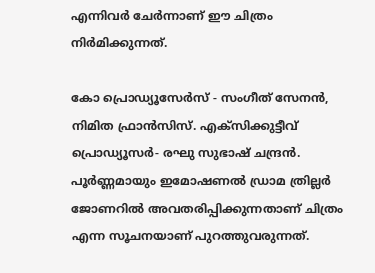എന്നിവർ ചേർന്നാണ് ഈ ചിത്രം നിർമിക്കുന്നത്.

കോ പ്രൊഡ്യൂസേർസ് - സംഗീത് സേനൻ, നിമിത ഫ്രാൻസിസ്. എക്സിക്കുട്ടീവ് പ്രൊഡ്യൂസർ- രഘു സുഭാഷ് ചന്ദ്രൻ. പൂർണ്ണമായും ഇമോഷണൽ ഡ്രാമ ത്രില്ലർ ജോണറിൽ അവതരിപ്പിക്കുന്നതാണ് ചിത്രം എന്ന സൂചനയാണ് പുറത്തുവരുന്നത്.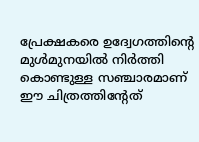പ്രേക്ഷകരെ ഉദ്വേഗത്തിന്‍റെ മുൾമുനയിൽ നിർത്തി കൊണ്ടുള്ള സഞ്ചാരമാണ് ഈ ചിത്രത്തിന്‍റേത്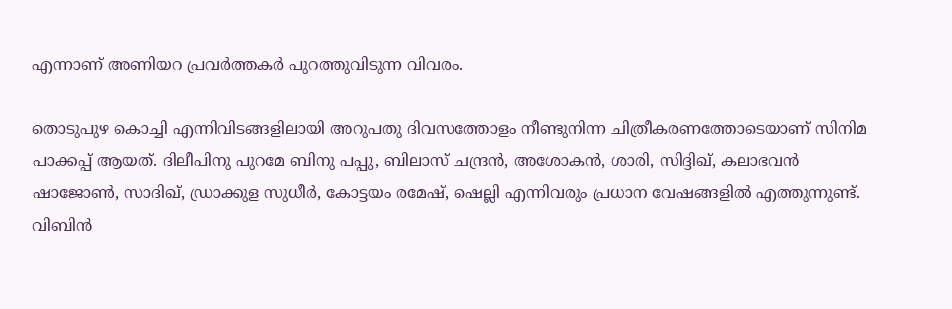എന്നാണ് അണിയറ പ്രവർത്തകർ പുറത്തുവിടുന്ന വിവരം.

തൊടുപുഴ കൊച്ചി എന്നിവിടങ്ങളിലായി അറുപതു ദിവസത്തോളം നീണ്ടുനിന്ന ചിത്രീകരണത്തോടെയാണ് സിനിമ പാക്കപ്പ് ആയത്. ദിലീപിനു പുറമേ ബിനു പപ്പു, ബിലാസ് ചന്ദ്രൻ, അശോകൻ, ശാരി, സിദ്ദിഖ്, കലാഭവൻ ഷാജോൺ, സാദിഖ്, ഡ്രാക്കുള സുധീർ, കോട്ടയം രമേഷ്, ഷെല്ലി എന്നിവരും പ്രധാന വേഷങ്ങളിൽ എത്തുന്നുണ്ട്. വിബിൻ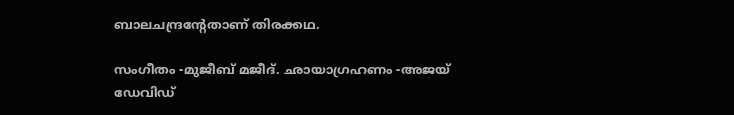ബാലചന്ദ്രന്‍റേതാണ് തിരക്കഥ.

സംഗീതം -മുജീബ് മജീദ്. ഛായാഗ്രഹണം -അജയ് ഡേവിഡ്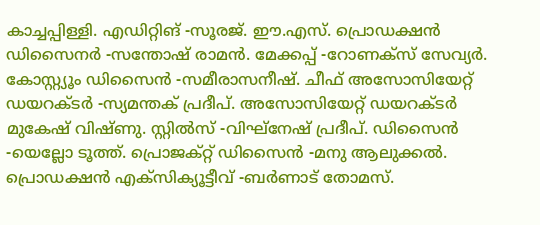കാച്ചപ്പിള്ളി. എഡിറ്റിങ് -സൂരജ്. ഈ.എസ്. പ്രൊഡക്ഷൻ ഡിസൈനർ -സന്തോഷ് രാമൻ. മേക്കപ്പ് -റോണക്സ് സേവ്യർ. കോസ്റ്റ്യൂം ഡിസൈൻ -സമീരാസനീഷ്. ചീഫ് അസോസിയേറ്റ് ഡയറക്ടർ -സ്യമന്തക് പ്രദീപ്. അസോസിയേറ്റ് ഡയറക്ടർ മുകേഷ് വിഷ്ണു. സ്റ്റിൽസ് -വിഘ്നേഷ് പ്രദീപ്. ഡിസൈൻ -യെല്ലോ ടൂത്ത്. പ്രൊജക്റ്റ് ഡിസൈൻ -മനു ആലുക്കൽ. പ്രൊഡക്ഷൻ എക്സിക്യൂട്ടീവ് -ബർണാട് തോമസ്.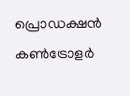പ്രൊഡക്ഷൻ കൺട്രോളർ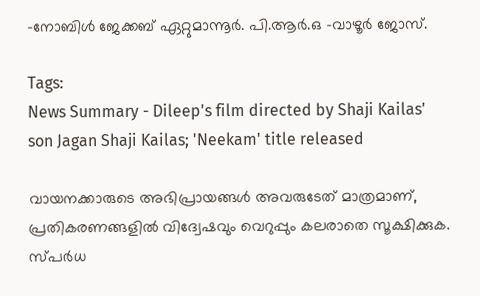-നോബിൾ ജേക്കബ് ഏറ്റുമാന്നൂർ. പി.ആർ.ഒ -വാഴൂർ ജോസ്.

Tags:
News Summary - Dileep's film directed by Shaji Kailas' son Jagan Shaji Kailas; 'Neekam' title released

വായനക്കാരുടെ അഭിപ്രായങ്ങള്‍ അവരുടേത് മാത്രമാണ്, പ്രതികരണങ്ങളിൽ വിദ്വേഷവും വെറുപ്പും കലരാതെ സൂക്ഷിക്കുക. സ്പർധ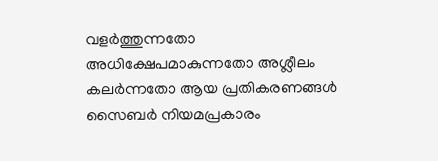വളർത്തുന്നതോ അധിക്ഷേപമാകുന്നതോ അശ്ലീലം കലർന്നതോ ആയ പ്രതികരണങ്ങൾ സൈബർ നിയമപ്രകാരം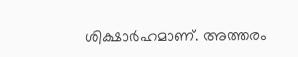ശിക്ഷാർഹമാണ്. അത്തരം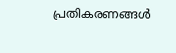പ്രതികരണങ്ങൾ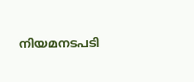നിയമനടപടി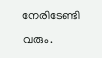നേരിടേണ്ടി വരും.